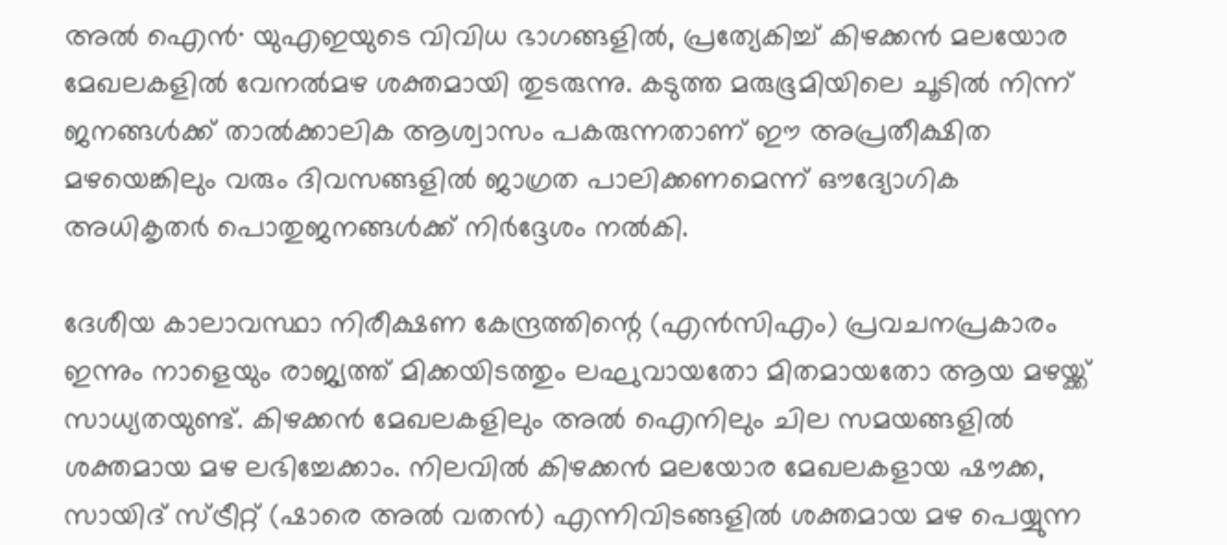അൽ ഐൻ∙ യുഎഇയുടെ വിവിധ ഭാഗങ്ങളിൽ, പ്രത്യേകിച്ച് കിഴക്കൻ മലയോര മേഖലകളിൽ വേനൽമഴ ശക്തമായി തുടരുന്നു. കടുത്ത മരുഭൂമിയിലെ ചൂടിൽ നിന്ന് ജനങ്ങൾക്ക് താൽക്കാലിക ആശ്വാസം പകരുന്നതാണ് ഈ അപ്രതീക്ഷിത മഴയെങ്കിലും വരും ദിവസങ്ങളിൽ ജാഗ്രത പാലിക്കണമെന്ന് ഔദ്യോഗിക അധികൃതർ പൊതുജനങ്ങൾക്ക് നിർദ്ദേശം നൽകി.

ദേശീയ കാലാവസ്ഥാ നിരീക്ഷണ കേന്ദ്രത്തിന്റെ (എൻസിഎം) പ്രവചനപ്രകാരം ഇന്നും നാളെയും രാജ്യത്ത് മിക്കയിടത്തും ലഘുവായതോ മിതമായതോ ആയ മഴയ്ക്ക് സാധ്യതയുണ്ട്. കിഴക്കൻ മേഖലകളിലും അൽ ഐനിലും ചില സമയങ്ങളിൽ ശക്തമായ മഴ ലഭിച്ചേക്കാം. നിലവിൽ കിഴക്കൻ മലയോര മേഖലകളായ ഷൗക്ക, സായിദ് സ്ട്രീറ്റ് (ഷാരെ അൽ വതൻ) എന്നിവിടങ്ങളിൽ ശക്തമായ മഴ പെയ്യുന്ന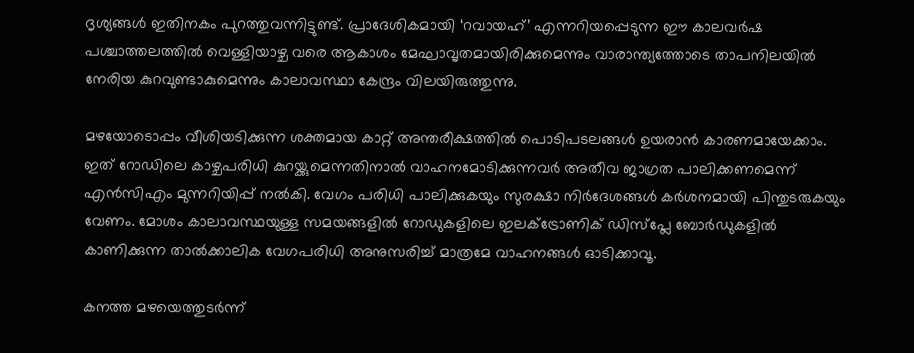ദൃശ്യങ്ങൾ ഇതിനകം പുറത്തുവന്നിട്ടുണ്ട്. പ്രാദേശികമായി ‘റവായഹ്’ എന്നറിയപ്പെടുന്ന ഈ കാലവർഷ പശ്ചാത്തലത്തിൽ വെള്ളിയാഴ്ച വരെ ആകാശം മേഘാവൃതമായിരിക്കുമെന്നും വാരാന്ത്യത്തോടെ താപനിലയിൽ നേരിയ കുറവുണ്ടാകുമെന്നും കാലാവസ്ഥാ കേന്ദ്രം വിലയിരുത്തുന്നു.

മഴയോടൊപ്പം വീശിയടിക്കുന്ന ശക്തമായ കാറ്റ് അന്തരീക്ഷത്തിൽ പൊടിപടലങ്ങൾ ഉയരാൻ കാരണമായേക്കാം. ഇത് റോഡിലെ കാഴ്ചപരിധി കുറയ്ക്കുമെന്നതിനാൽ വാഹനമോടിക്കുന്നവർ അതീവ ജാഗ്രത പാലിക്കണമെന്ന് എൻസിഎം മുന്നറിയിപ്പ് നൽകി. വേഗം പരിധി പാലിക്കുകയും സുരക്ഷാ നിർദേശങ്ങൾ കർശനമായി പിന്തുടരുകയും വേണം. മോശം കാലാവസ്ഥയുള്ള സമയങ്ങളിൽ റോഡുകളിലെ ഇലക്ട്രോണിക് ഡിസ്‌പ്ലേ ബോർഡുകളിൽ കാണിക്കുന്ന താൽക്കാലിക വേഗപരിധി അനുസരിച്ച് മാത്രമേ വാഹനങ്ങൾ ഓടിക്കാവൂ.

കനത്ത മഴയെത്തുടർന്ന്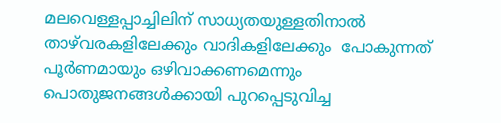മലവെള്ളപ്പാച്ചിലിന് സാധ്യതയുള്ളതിനാൽ താഴ്‌വരകളിലേക്കും വാദികളിലേക്കും  പോകുന്നത് പൂർണമായും ഒഴിവാക്കണമെന്നും പൊതുജനങ്ങൾക്കായി പുറപ്പെടുവിച്ച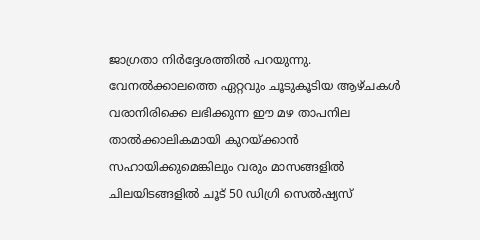ജാഗ്രതാ നിർദ്ദേശത്തിൽ പറയുന്നു. വേനൽക്കാലത്തെ ഏറ്റവും ചൂടുകൂടിയ ആഴ്ചകൾ വരാനിരിക്കെ ലഭിക്കുന്ന ഈ മഴ താപനില താൽക്കാലികമായി കുറയ്ക്കാൻ സഹായിക്കുമെങ്കിലും വരും മാസങ്ങളിൽ ചിലയിടങ്ങളിൽ ചൂട് 50 ഡിഗ്രി സെൽഷ്യസ്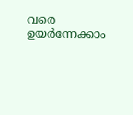വരെ ഉയർന്നേക്കാം